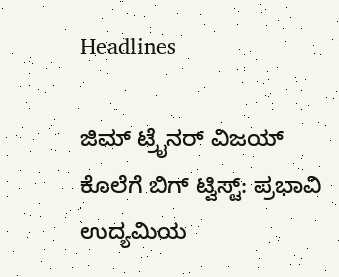Headlines

ಜಿಮ್ ಟ್ರೈನರ್ ವಿಜಯ್ ಕೊಲೆಗೆ ಬಿಗ್ ಟ್ವಿಸ್ಟ್: ಪ್ರಭಾವಿ ಉದ್ಯಮಿಯ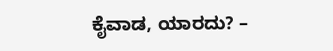ಕೈವಾಡ, ಯಾರದು? –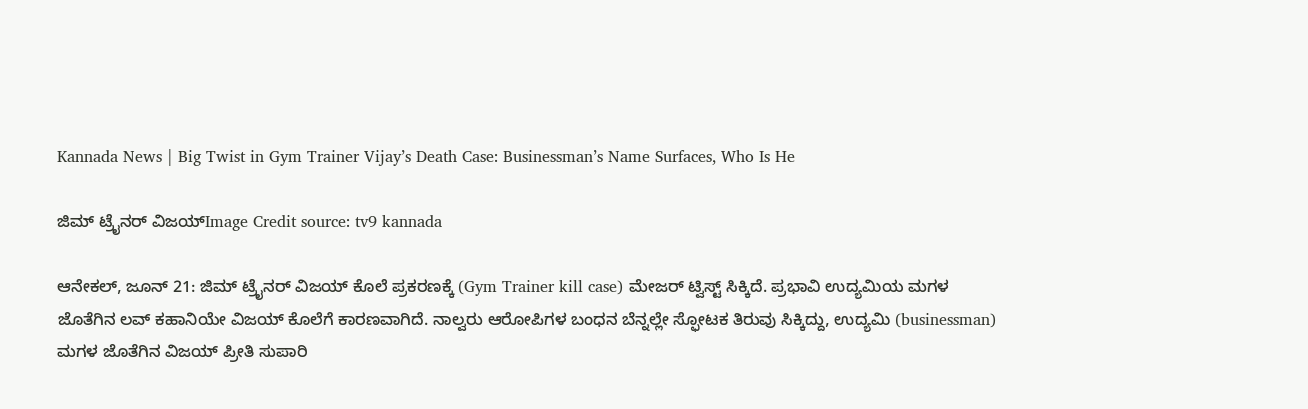Kannada News | Big Twist in Gym Trainer Vijay’s Death Case: Businessman’s Name Surfaces, Who Is He

ಜಿಮ್ ಟ್ರೈನರ್ ವಿಜಯ್Image Credit source: tv9 kannada

ಆನೇಕಲ್, ಜೂನ್ 21: ಜಿಮ್ ಟ್ರೈನರ್ ವಿಜಯ್ ಕೊಲೆ ಪ್ರಕರಣಕ್ಕೆ (Gym Trainer kill case) ಮೇಜರ್ ಟ್ವಿಸ್ಟ್ ಸಿಕ್ಕಿದೆ. ಪ್ರಭಾವಿ ಉದ್ಯಮಿಯ ಮಗಳ ಜೊತೆಗಿನ ಲವ್ ಕಹಾನಿಯೇ ವಿಜಯ್ ಕೊಲೆಗೆ ಕಾರಣವಾಗಿದೆ. ನಾಲ್ವರು ಆರೋಪಿಗಳ ಬಂಧನ ಬೆನ್ನಲ್ಲೇ ಸ್ಫೋಟಕ ತಿರುವು ಸಿಕ್ಕಿದ್ದು, ಉದ್ಯಮಿ (businessman) ಮಗಳ ಜೊತೆಗಿನ ವಿಜಯ್ ಪ್ರೀತಿ ಸುಪಾರಿ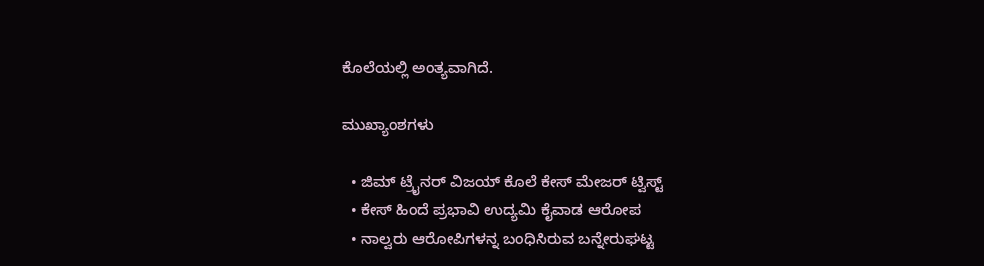ಕೊಲೆಯಲ್ಲಿ ಅಂತ್ಯವಾಗಿದೆ.

ಮುಖ್ಯಾಂಶಗಳು

  • ಜಿಮ್ ಟ್ರೈನರ್ ವಿಜಯ್ ಕೊಲೆ ಕೇಸ್ ಮೇಜರ್ ಟ್ವಿಸ್ಟ್
  • ಕೇಸ್ ಹಿಂದೆ ಪ್ರಭಾವಿ ಉದ್ಯಮಿ ಕೈವಾಡ ಆರೋಪ
  • ನಾಲ್ವರು ಆರೋಪಿಗಳನ್ನ ಬಂಧಿಸಿರುವ ಬನ್ನೇರುಘಟ್ಟ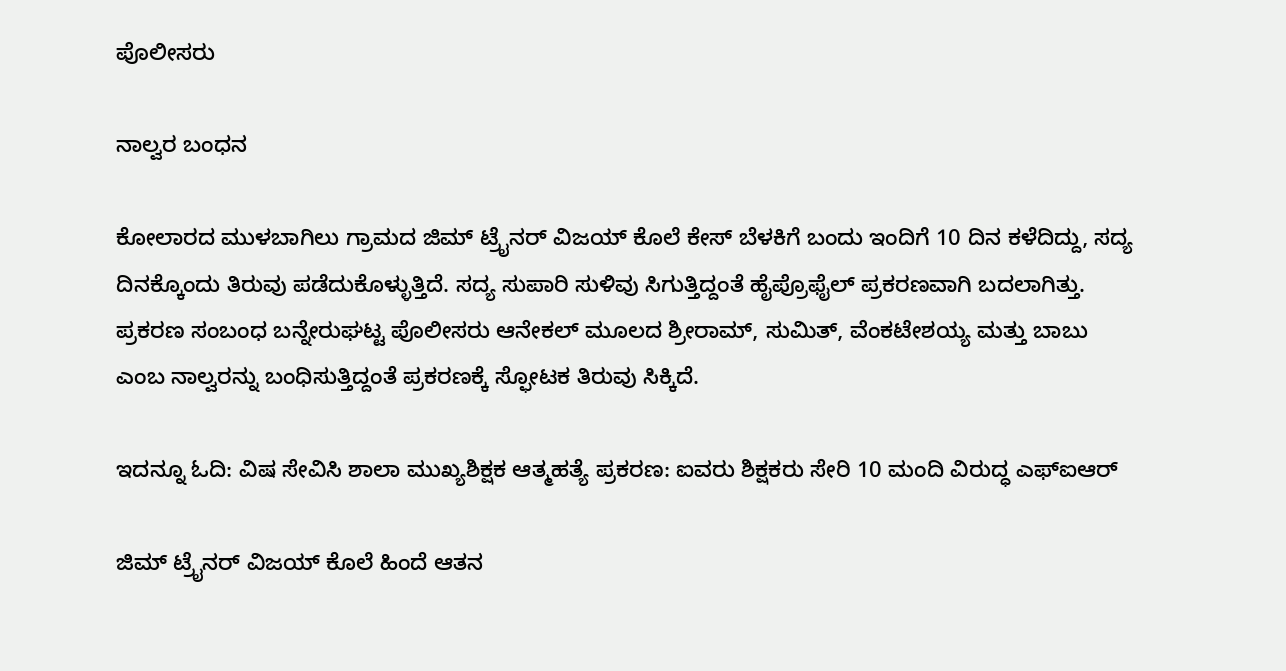ಪೊಲೀಸರು

ನಾಲ್ವರ ಬಂಧನ

ಕೋಲಾರದ ಮುಳಬಾಗಿಲು ಗ್ರಾಮದ ಜಿಮ್ ಟ್ರೈನರ್ ವಿಜಯ್ ಕೊಲೆ ಕೇಸ್ ಬೆಳಕಿಗೆ ಬಂದು ಇಂದಿಗೆ 10 ದಿನ ಕಳೆದಿದ್ದು, ಸದ್ಯ ದಿನಕ್ಕೊಂದು ತಿರುವು ಪಡೆದುಕೊಳ್ಳುತ್ತಿದೆ. ಸದ್ಯ ಸುಪಾರಿ ಸುಳಿವು ಸಿಗುತ್ತಿದ್ದಂತೆ ಹೈಪ್ರೊಫೈಲ್ ಪ್ರಕರಣವಾಗಿ ಬದಲಾಗಿತ್ತು. ಪ್ರಕರಣ ಸಂಬಂಧ ಬನ್ನೇರುಘಟ್ಟ ಪೊಲೀಸರು ಆನೇಕಲ್ ಮೂಲದ ಶ್ರೀರಾಮ್, ಸುಮಿತ್, ವೆಂಕಟೇಶಯ್ಯ ಮತ್ತು ಬಾಬು ಎಂಬ ನಾಲ್ವರನ್ನು ಬಂಧಿಸುತ್ತಿದ್ದಂತೆ ಪ್ರಕರಣಕ್ಕೆ ಸ್ಫೋಟಕ ತಿರುವು ಸಿಕ್ಕಿದೆ.

ಇದನ್ನೂ ಓದಿ: ವಿಷ ಸೇವಿಸಿ ಶಾಲಾ ಮುಖ್ಯಶಿಕ್ಷಕ ಆತ್ಮಹತ್ಯೆ ಪ್ರಕರಣ: ಐವರು ಶಿಕ್ಷಕರು ಸೇರಿ 10 ಮಂದಿ ವಿರುದ್ಧ ಎಫ್ಐಆರ್

ಜಿಮ್ ಟ್ರೈನರ್ ವಿಜಯ್ ಕೊಲೆ ಹಿಂದೆ ಆತನ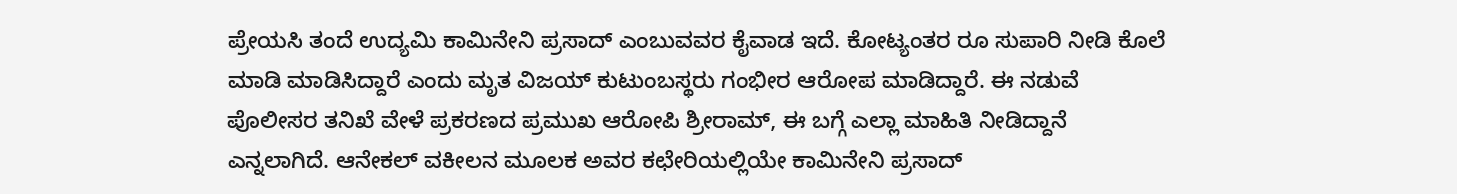ಪ್ರೇಯಸಿ ತಂದೆ ಉದ್ಯಮಿ ಕಾಮಿನೇನಿ ಪ್ರಸಾದ್ ಎಂಬುವವರ ಕೈವಾಡ ಇದೆ. ಕೋಟ್ಯಂತರ ರೂ ಸುಪಾರಿ ನೀಡಿ ಕೊಲೆ ಮಾಡಿ ಮಾಡಿಸಿದ್ದಾರೆ ಎಂದು ಮೃತ ವಿಜಯ್ ಕುಟುಂಬಸ್ಥರು ಗಂಭೀರ ಆರೋಪ ಮಾಡಿದ್ದಾರೆ. ಈ ನಡುವೆ ಪೊಲೀಸರ ತನಿಖೆ ವೇಳೆ ಪ್ರಕರಣದ ಪ್ರಮುಖ ಆರೋಪಿ ಶ್ರೀರಾಮ್, ಈ ಬಗ್ಗೆ ಎಲ್ಲಾ ಮಾಹಿತಿ ನೀಡಿದ್ದಾನೆ ಎನ್ನಲಾಗಿದೆ. ಆನೇಕಲ್ ವಕೀಲನ ಮೂಲಕ ಅವರ ಕಛೇರಿಯಲ್ಲಿಯೇ ಕಾಮಿನೇನಿ ಪ್ರಸಾದ್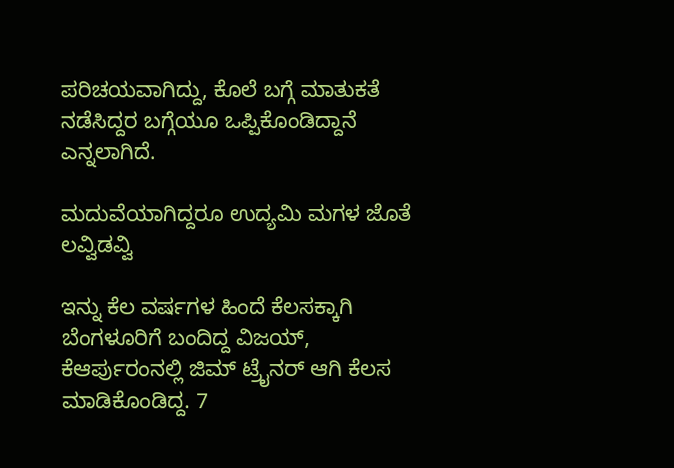ಪರಿಚಯವಾಗಿದ್ದು, ಕೊಲೆ ಬಗ್ಗೆ ಮಾತುಕತೆ ನಡೆಸಿದ್ದರ ಬಗ್ಗೆಯೂ ಒಪ್ಪಿಕೊಂಡಿದ್ದಾನೆ ಎನ್ನಲಾಗಿದೆ.

ಮದುವೆಯಾಗಿದ್ದರೂ ಉದ್ಯಮಿ ಮಗಳ ಜೊತೆ ಲವ್ವಿಡವ್ವಿ

ಇನ್ನು ಕೆಲ ವರ್ಷಗಳ ಹಿಂದೆ ಕೆಲಸಕ್ಕಾಗಿ ಬೆಂಗಳೂರಿಗೆ ಬಂದಿದ್ದ ವಿಜಯ್, ಕೆಆರ್ಪುರಂನಲ್ಲಿ ಜಿಮ್ ಟ್ರೈನರ್ ಆಗಿ ಕೆಲಸ ಮಾಡಿಕೊಂಡಿದ್ದ. 7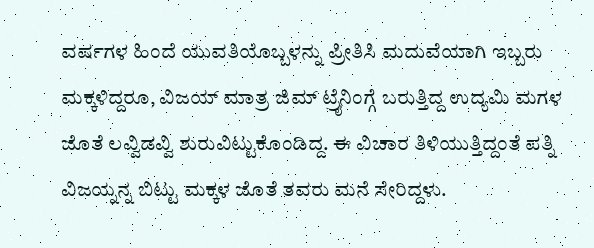ವರ್ಷಗಳ ಹಿಂದೆ ಯುವತಿಯೊಬ್ಬಳನ್ನು ಪ್ರೀತಿಸಿ ಮದುವೆಯಾಗಿ ಇಬ್ಬರು ಮಕ್ಕಳಿದ್ದರೂ, ವಿಜಯ್ ಮಾತ್ರ ಜಿಮ್ ಟ್ರೈನಿಂಗ್ಗೆ ಬರುತ್ತಿದ್ದ ಉದ್ಯಮಿ ಮಗಳ ಜೊತೆ ಲವ್ವಿಡವ್ವಿ ಶುರುವಿಟ್ಟುಕೊಂಡಿದ್ದ. ಈ ವಿಚಾರ ತಿಳಿಯುತ್ತಿದ್ದಂತೆ ಪತ್ನಿ ವಿಜಯ್ನನ್ನ ಬಿಟ್ಟು ಮಕ್ಕಳ ಜೊತೆ ತವರು ಮನೆ ಸೇರಿದ್ದಳು.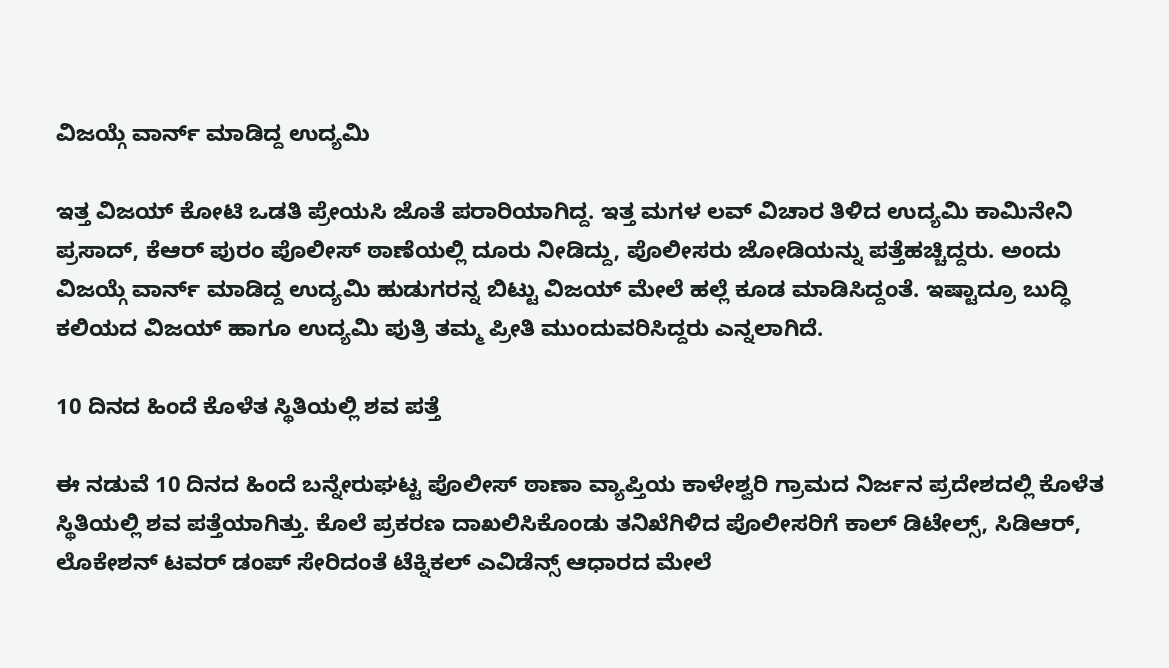ವಿಜಯ್ಗೆ ವಾರ್ನ್ ಮಾಡಿದ್ದ ಉದ್ಯಮಿ

ಇತ್ತ ವಿಜಯ್ ಕೋಟಿ ಒಡತಿ ಪ್ರೇಯಸಿ ಜೊತೆ ಪರಾರಿಯಾಗಿದ್ದ. ಇತ್ತ ಮಗಳ ಲವ್ ವಿಚಾರ ತಿಳಿದ ಉದ್ಯಮಿ ಕಾಮಿನೇನಿ ಪ್ರಸಾದ್, ಕೆಆರ್ ಪುರಂ ಪೊಲೀಸ್ ಠಾಣೆಯಲ್ಲಿ ದೂರು ನೀಡಿದ್ದು, ಪೊಲೀಸರು ಜೋಡಿಯನ್ನು ಪತ್ತೆಹಚ್ಚಿದ್ದರು. ಅಂದು ವಿಜಯ್ಗೆ ವಾರ್ನ್ ಮಾಡಿದ್ದ ಉದ್ಯಮಿ ಹುಡುಗರನ್ನ ಬಿಟ್ಟು ವಿಜಯ್ ಮೇಲೆ ಹಲ್ಲೆ ಕೂಡ ಮಾಡಿಸಿದ್ದಂತೆ. ಇಷ್ಟಾದ್ರೂ ಬುದ್ಧಿ ಕಲಿಯದ ವಿಜಯ್ ಹಾಗೂ ಉದ್ಯಮಿ ಪುತ್ರಿ ತಮ್ಮ ಪ್ರೀತಿ ಮುಂದುವರಿಸಿದ್ದರು ಎನ್ನಲಾಗಿದೆ.

10 ದಿನದ ಹಿಂದೆ ಕೊಳೆತ ಸ್ಥಿತಿಯಲ್ಲಿ ಶವ ಪತ್ತೆ

ಈ ನಡುವೆ 10 ದಿನದ ಹಿಂದೆ ಬನ್ನೇರುಘಟ್ಟ ಪೊಲೀಸ್ ಠಾಣಾ ವ್ಯಾಪ್ತಿಯ ಕಾಳೇಶ್ವರಿ ಗ್ರಾಮದ ನಿರ್ಜನ ಪ್ರದೇಶದಲ್ಲಿ ಕೊಳೆತ ಸ್ಥಿತಿಯಲ್ಲಿ ಶವ ಪತ್ತೆಯಾಗಿತ್ತು. ಕೊಲೆ ಪ್ರಕರಣ ದಾಖಲಿಸಿಕೊಂಡು ತನಿಖೆಗಿಳಿದ ಪೊಲೀಸರಿಗೆ ಕಾಲ್ ಡಿಟೇಲ್ಸ್, ಸಿಡಿಆರ್, ಲೊಕೇಶನ್ ಟವರ್ ಡಂಪ್ ಸೇರಿದಂತೆ ಟೆಕ್ನಿಕಲ್ ಎವಿಡೆನ್ಸ್ ಆಧಾರದ ಮೇಲೆ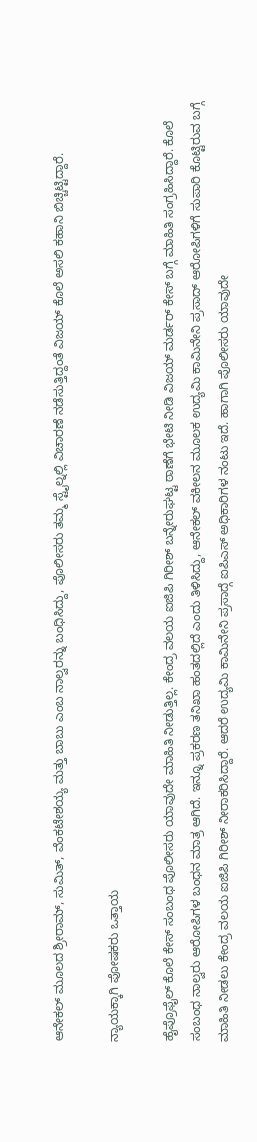ಆನೇಕಲ್ ಮೂಲದ ಶ್ರೀರಾಮ್, ಸುಮಿತ್, ವೆಂಕಟೇಶಯ್ಯ ಮತ್ತು ಬಾಬು ಎಂಬ ನಾಲ್ವರನ್ನು ಬಂಧಿಸಿದ್ದು, ಪೊಲೀಸರು ತಮ್ಮ ಸ್ಟೈಲ್ನಲ್ಲಿ ವಿಚಾರಣೆ ನಡೆಸುತ್ತಿದ್ದಂತೆ ವಿಜಯ್ ಕೊಲೆ ಅಸಲಿ ಕಹಾನಿ ಬಿಚ್ಚಿಟ್ಟಿದ್ದಾರೆ.

ನ್ಯಾಯಕ್ಕಾಗಿ ಪೋಷಕರು ಒತ್ತಾಯ

ಹೈಪ್ರೊಫೈಲ್ ಕೊಲೆ ಕೇಸ್ ಸಂಬಂಧ ಪೊಲೀಸರು ಯಾವುದೇ ಮಾಹಿತಿ ನೀಡುತ್ತಿಲ್ಲ. ಕೇಂದ್ರ ವಲಯ ಐಜಿಪಿ ಗಿರೀಶ್ ಬನ್ನೇರುಘಟ್ಟ ಠಾಣೆಗೆ ಭೇಟಿ ನೀಡಿ ವಿಜಯ್ ಮರ್ಡರ್ ಕೇಸ್ ಬಗ್ಗೆ ಮಾಹಿತಿ ಸಂಗ್ರಹಿಸಿದ್ದಾರೆ. ಕೊಲೆ ಸಂಬಂಧ ನಾಲ್ವರು ಆರೋಪಿಗಳ ಬಂಧನ ಮಾತ್ರ ಆಗಿದೆ. ಇನ್ನೂ ಪ್ರಕರಣ ತನಿಖಾ ಹಂತದಲ್ಲಿದೆ ಎಂದು ತಿಳಿಸಿದ್ದು, ಆನೇಕಲ್ ವಕೀಲನ ಮೂಲಕ ಉದ್ಯಮಿ ಕಾಮಿನೇನಿ ಪ್ರಸಾದ್ ಆರೋಪಿಗಳಿಗೆ ಸುಪಾರಿ ಕೊಟ್ಟಿರುವ ಬಗ್ಗೆ ಮಾಹಿತಿ ನೀಡಲು ಕೇಂದ್ರ ವಲಯ ಐಜಿಪಿ ಗಿರೀಶ್ ನೀರಾಕರಿಸಿದ್ದಾರೆ. ಆದರೆ ಉದ್ಯಮಿ ಕಾಮಿನೇನಿ ಪ್ರಸಾದ್ಗೆ ಐಪಿಎಸ್ ಅಧಿಕಾರಿಗಳ ನಂಟು ಇದೆ. ಹಾಗಾಗಿ ಪೊಲೀಸರು ಯಾವುದೇ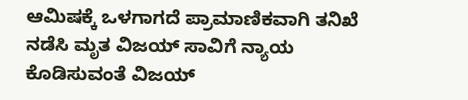ಆಮಿಷಕ್ಕೆ ಒಳಗಾಗದೆ ಪ್ರಾಮಾಣಿಕವಾಗಿ ತನಿಖೆ ನಡೆಸಿ ಮೃತ ವಿಜಯ್ ಸಾವಿಗೆ ನ್ಯಾಯ ಕೊಡಿಸುವಂತೆ ವಿಜಯ್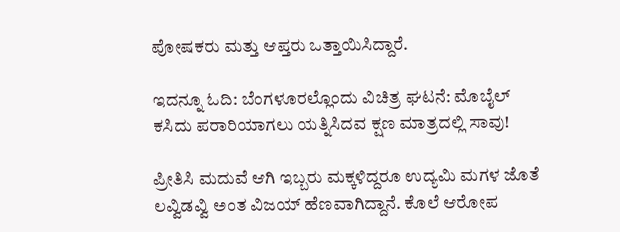ಪೋಷಕರು ಮತ್ತು ಆಪ್ತರು ಒತ್ತಾಯಿಸಿದ್ದಾರೆ.

ಇದನ್ನೂ ಓದಿ: ಬೆಂಗಳೂರಲ್ಲೊಂದು ವಿಚಿತ್ರ ಘಟನೆ: ಮೊಬೈಲ್ ಕಸಿದು ಪರಾರಿಯಾಗಲು ಯತ್ನಿಸಿದವ‌ ಕ್ಷಣ ಮಾತ್ರದಲ್ಲಿ ಸಾವು!

ಪ್ರೀತಿಸಿ ಮದುವೆ ಆಗಿ ಇಬ್ಬರು ಮಕ್ಕಳಿದ್ದರೂ ಉದ್ಯಮಿ ಮಗಳ ಜೊತೆ ಲವ್ವಿಡವ್ವಿ ಅಂತ ವಿಜಯ್ ಹೆಣವಾಗಿದ್ದಾನೆ. ಕೊಲೆ ಆರೋಪ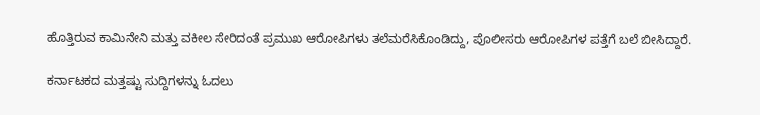ಹೊತ್ತಿರುವ ಕಾಮಿನೇನಿ ಮತ್ತು ವಕೀಲ ಸೇರಿದಂತೆ ಪ್ರಮುಖ ಆರೋಪಿಗಳು ತಲೆಮರೆಸಿಕೊಂಡಿದ್ದು, ಪೊಲೀಸರು ಆರೋಪಿಗಳ ಪತ್ತೆಗೆ ಬಲೆ ಬೀಸಿದ್ದಾರೆ.

ಕರ್ನಾಟಕದ ಮತ್ತಷ್ಟು ಸುದ್ದಿಗಳನ್ನು ಓದಲು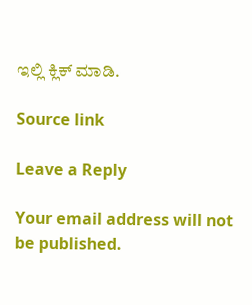ಇಲ್ಲಿ ಕ್ಲಿಕ್ ಮಾಡಿ.

Source link

Leave a Reply

Your email address will not be published.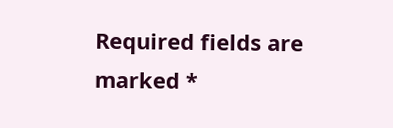Required fields are marked *